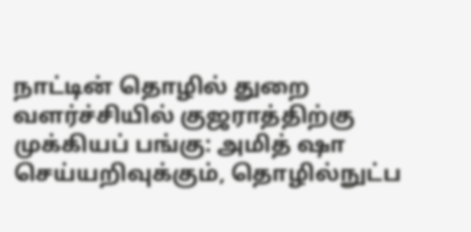நாட்டின் தொழில் துறை வளர்ச்சியில் குஜராத்திற்கு முக்கியப் பங்கு: அமித் ஷா
செய்யறிவுக்கும், தொழில்நுட்ப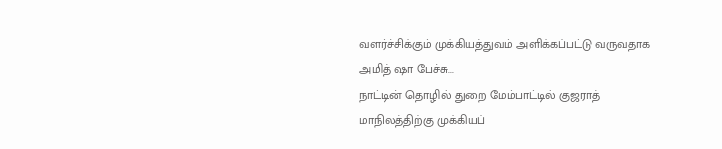வளர்ச்சிக்கும் முக்கியத்துவம் அளிக்கப்பட்டு வருவதாக அமித் ஷா பேச்சு...
நாட்டின் தொழில் துறை மேம்பாட்டில் குஜராத் மாநிலத்திற்கு முக்கியப்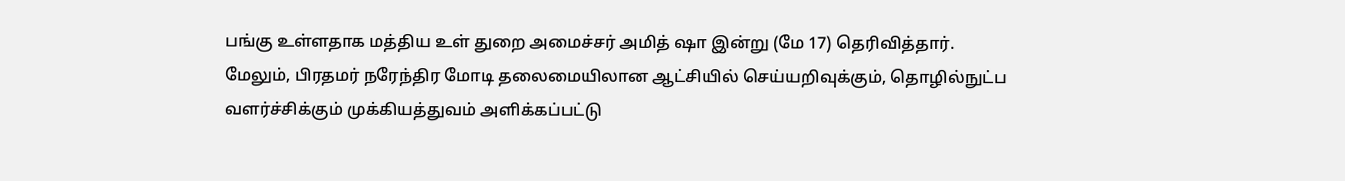பங்கு உள்ளதாக மத்திய உள் துறை அமைச்சர் அமித் ஷா இன்று (மே 17) தெரிவித்தார்.
மேலும், பிரதமர் நரேந்திர மோடி தலைமையிலான ஆட்சியில் செய்யறிவுக்கும், தொழில்நுட்ப வளர்ச்சிக்கும் முக்கியத்துவம் அளிக்கப்பட்டு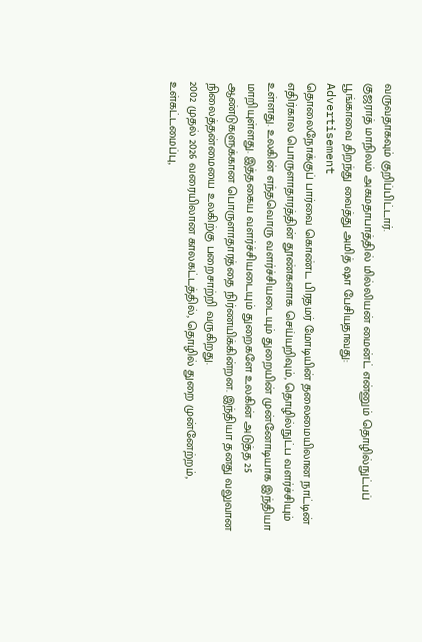வருவதாகவும் குறிப்பிட்டார்.
குஜராத் மாநிலம் அகமதாபாத்தில் மில்லியன் மைன்ட் என்னும் தொழில்நுட்பப் பூங்காவை திறந்து வைத்து அமித் ஷா பேசியதாவது:
Advertisement
தொலைநோக்குப் பார்வை கொண்ட பிரதமர் மோடியின் தலைமையிலான நாட்டின் எதிர்கால பொருளாதாரத்தின் தூண்களாக செய்யறிவும், தொழில்நுட்ப வளர்ச்சியும் உள்ளது. உலகின் எந்தவொரு வளர்ச்சியடையும் துறையின் முன்னோடியாக இந்தியா மாறியுள்ளது. இத்தகைய வளர்ச்சியடையும் துறைகளே உலகின் அடுத்த 25 ஆண்டுகளுக்கான பொருளாதாரத்தை நிர்ணயிக்கின்றன. இந்தியா தனது வலுவான நிலைத்தன்மையை உலகிற்கு பறைசாற்றி வருகிறது.
2002 முதல் 2026 வரையிலான காலகட்டத்தில், தொழில் துறை முன்னேற்றம், உள்கட்டமைப்பு,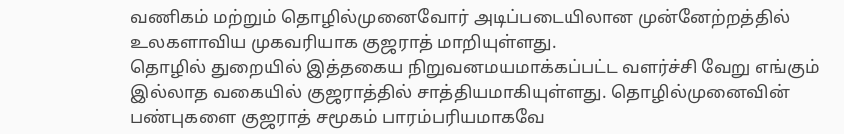வணிகம் மற்றும் தொழில்முனைவோர் அடிப்படையிலான முன்னேற்றத்தில் உலகளாவிய முகவரியாக குஜராத் மாறியுள்ளது.
தொழில் துறையில் இத்தகைய நிறுவனமயமாக்கப்பட்ட வளர்ச்சி வேறு எங்கும் இல்லாத வகையில் குஜராத்தில் சாத்தியமாகியுள்ளது. தொழில்முனைவின் பண்புகளை குஜராத் சமூகம் பாரம்பரியமாகவே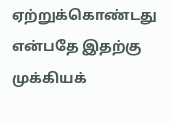ஏற்றுக்கொண்டது என்பதே இதற்கு முக்கியக்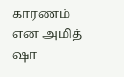காரணம் என அமித் ஷா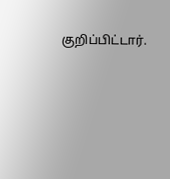குறிப்பிட்டார்.